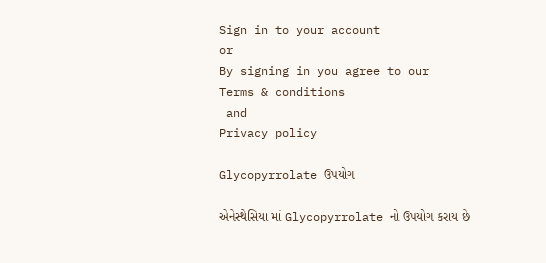Sign in to your account
or
By signing in you agree to our
Terms & conditions
 and
Privacy policy

Glycopyrrolate ઉપયોગ

એનેસ્થેસિયા માં Glycopyrrolate નો ઉપયોગ કરાય છે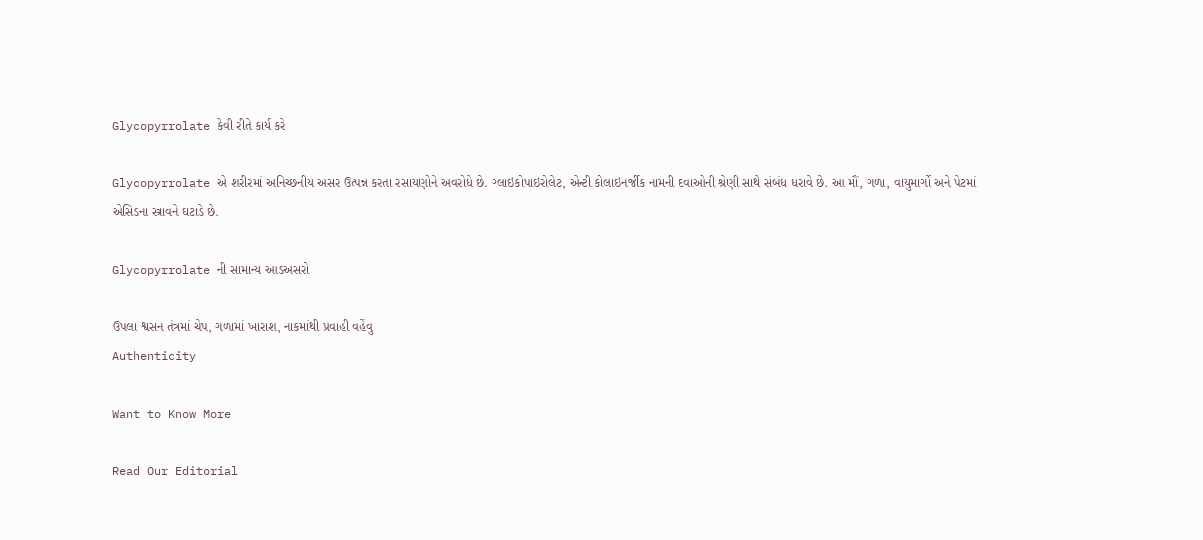Glycopyrrolate કેવી રીતે કાર્ય કરે

Glycopyrrolate એ શરીરમાં અનિચ્છનીય અસર ઉત્પન્ન કરતા રસાયણોને અવરોધે છે. ગ્લાઇકોપાઇરોલેટ, એન્ટી કોલાઇનર્જીક નામની દવાઓની શ્રેણી સાથે સંબંધ ધરાવે છે. આ મૌં, ગળા, વાયુમાર્ગો અને પેટમાં એસિડના સ્ત્રાવને ઘટાડે છે.

Glycopyrrolate ની સામાન્ય આડઅસરો

ઉપલા શ્વસન તંત્રમાં ચેપ, ગળામાં ખારાશ, નાકમાંથી પ્રવાહી વહેંવુ
Authenticity

Want to Know More

Read Our Editorial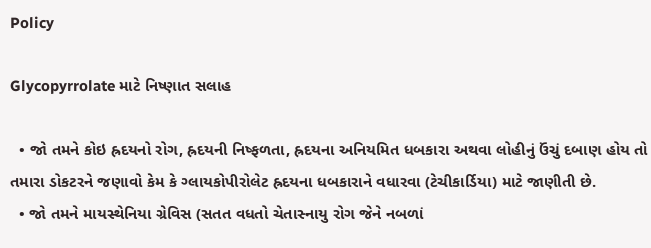Policy

Glycopyrrolate માટે નિષ્ણાત સલાહ

  • જો તમને કોઇ હ્રદયનો રોગ, હ્રદયની નિષ્ફળતા, હ્રદયના અનિયમિત ધબકારા અથવા લોહીનું ઉંચું દબાણ હોય તો તમારા ડોકટરને જણાવો કેમ કે ગ્લાયકોપીરોલેટ હ્રદયના ધબકારાને વધારવા (ટેચીકાર્ડિયા) માટે જાણીતી છે.
  • જો તમને માયસ્થેનિયા ગ્રેવિસ (સતત વધતો ચેતાસ્નાયુ રોગ જેને નબળાં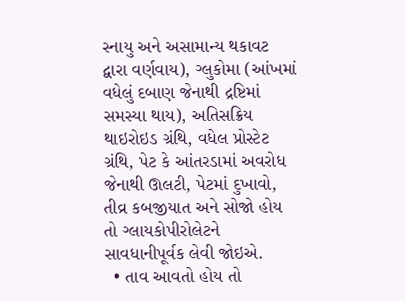સ્નાયુ અને અસામાન્ય થકાવટ દ્વારા વર્ણવાય), ગ્લુકોમા (આંખમાં વધેલું દબાણ જેનાથી દ્રષ્ટિમાં સમસ્યા થાય), અતિસક્રિય થાઇરોઇડ ગ્રંથિ, વધેલ પ્રોસ્ટેટ ગ્રંથિ, પેટ કે આંતરડામાં અવરોધ જેનાથી ઊલટી, પેટમાં દુખાવો, તીવ્ર કબજીયાત અને સોજો હોય તો ગ્લાયકોપીરોલેટને સાવધાનીપૂર્વક લેવી જોઇએ.
  • તાવ આવતો હોય તો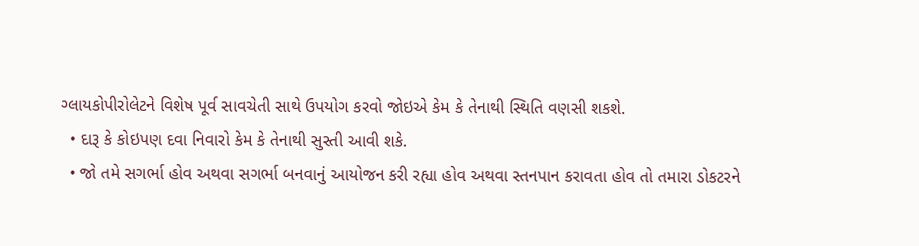ગ્લાયકોપીરોલેટને વિશેષ પૂર્વ સાવચેતી સાથે ઉપયોગ કરવો જોઇએ કેમ કે તેનાથી સ્થિતિ વણસી શકશે.
  • દારૂ કે કોઇપણ દવા નિવારો કેમ કે તેનાથી સુસ્તી આવી શકે.
  • જો તમે સગર્ભા હોવ અથવા સગર્ભા બનવાનું આયોજન કરી રહ્યા હોવ અથવા સ્તનપાન કરાવતા હોવ તો તમારા ડોકટરને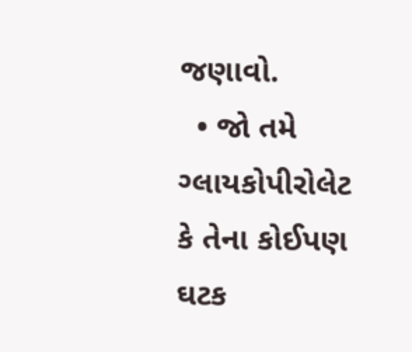જણાવો.
  • જો તમે ગ્લાયકોપીરોલેટ કે તેના કોઈપણ ઘટક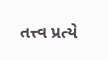તત્ત્વ પ્રત્યે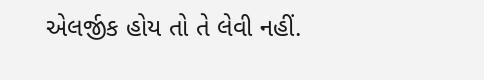એલર્જીક હોય તો તે લેવી નહીં.